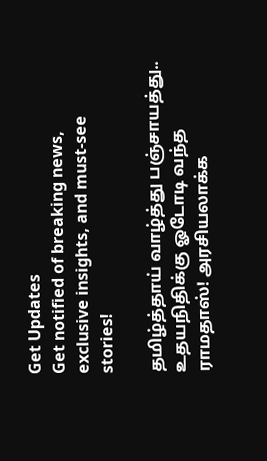Get Updates
Get notified of breaking news, exclusive insights, and must-see stories!

தமிழ்த்தாய் வாழ்த்து பஞ்சாயத்து.. உதயநிதிக்கு ஓடோடி வந்த ராமதாஸ்! அரசியலாக்க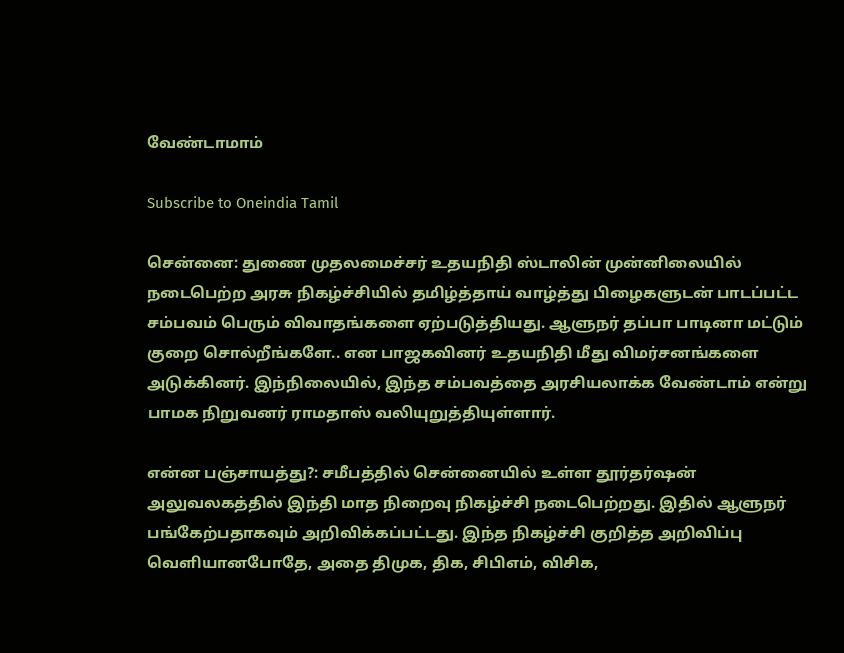வேண்டாமாம்

Subscribe to Oneindia Tamil

சென்னை: துணை முதலமைச்சர் உதயநிதி ஸ்டாலின் முன்னிலையில் நடைபெற்ற அரசு நிகழ்ச்சியில் தமிழ்த்தாய் வாழ்த்து பிழைகளுடன் பாடப்பட்ட சம்பவம் பெரும் விவாதங்களை ஏற்படுத்தியது. ஆளுநர் தப்பா பாடினா மட்டும் குறை சொல்றீங்களே.. என பாஜகவினர் உதயநிதி மீது விமர்சனங்களை அடுக்கினர். இந்நிலையில், இந்த சம்பவத்தை அரசியலாக்க வேண்டாம் என்று பாமக நிறுவனர் ராமதாஸ் வலியுறுத்தியுள்ளார்.

என்ன பஞ்சாயத்து?: சமீபத்தில் சென்னையில் உள்ள தூர்தர்ஷன் அலுவலகத்தில் இந்தி மாத நிறைவு நிகழ்ச்சி நடைபெற்றது. இதில் ஆளுநர் பங்கேற்பதாகவும் அறிவிக்கப்பட்டது. இந்த நிகழ்ச்சி குறித்த அறிவிப்பு வெளியானபோதே, அதை திமுக, திக, சிபிஎம், விசிக,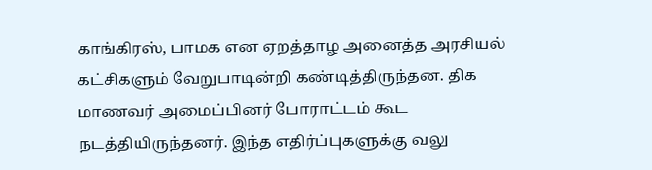காங்கிரஸ், பாமக என ஏறத்தாழ அனைத்த அரசியல் கட்சிகளும் வேறுபாடின்றி கண்டித்திருந்தன. திக மாணவர் அமைப்பினர் போராட்டம் கூட நடத்தியிருந்தனர். இந்த எதிர்ப்புகளுக்கு வலு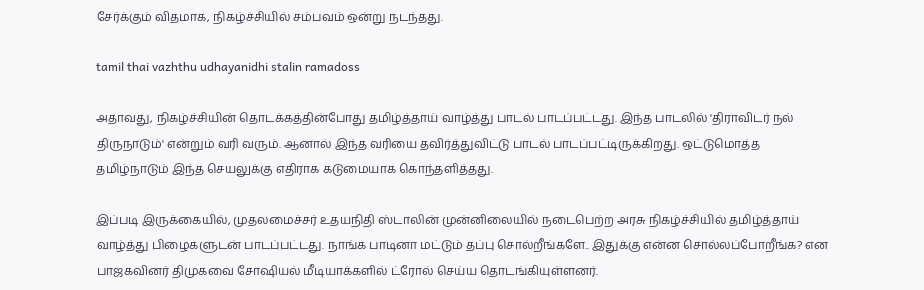சேர்க்கும் விதமாக, நிகழ்ச்சியில் சம்பவம் ஒன்று நடந்தது.

tamil thai vazhthu udhayanidhi stalin ramadoss

அதாவது, நிகழ்ச்சியின் தொடக்கத்தின்போது தமிழ்த்தாய் வாழ்த்து பாடல் பாடப்பட்டது. இந்த பாடலில் 'திராவிடர் நல் திருநாடும்' என்றும் வரி வரும். ஆனால் இந்த வரியை தவிர்த்துவிட்டு பாடல் பாடப்பட்டிருக்கிறது. ஒட்டுமொத்த தமிழ்நாடும் இந்த செயலுக்கு எதிராக கடுமையாக கொந்தளித்தது.

இப்படி இருக்கையில், முதலமைச்சர் உதயநிதி ஸ்டாலின் முன்னிலையில் நடைபெற்ற அரசு நிகழ்ச்சியில் தமிழ்த்தாய் வாழ்த்து பிழைகளுடன் பாடப்பட்டது. நாங்க பாடினா மட்டும் தப்பு சொல்றீங்களே.. இதுக்கு என்ன சொல்லப்போறீங்க? என பாஜகவினர் திமுகவை சோஷியல் மீடியாக்களில் ட்ரோல் செய்ய தொடங்கியுள்ளனர்.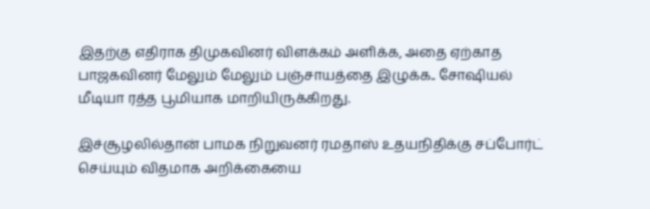இதற்கு எதிராக திமுகவினர் விளக்கம் அளிக்க, அதை ஏற்காத பாஜகவினர் மேலும் மேலும் பஞ்சாயத்தை இழுக்க.. சோஷியல் மீடியா ரத்த பூமியாக மாறியிருக்கிறது.

இச்சூழலில்தான் பாமக நிறுவனர் ரமதாஸ் உதயநிதிக்கு சப்போர்ட் செய்யும் விதமாக அறிக்கையை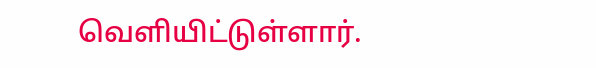வெளியிட்டுள்ளார்.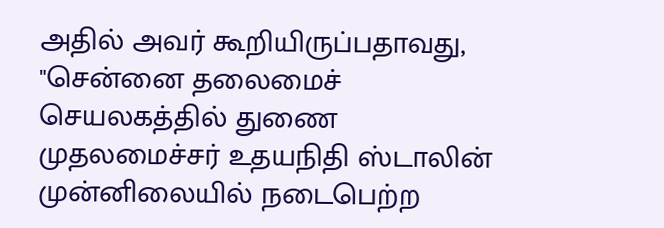அதில் அவர் கூறியிருப்பதாவது, "சென்னை தலைமைச் செயலகத்தில் துணை முதலமைச்சர் உதயநிதி ஸ்டாலின் முன்னிலையில் நடைபெற்ற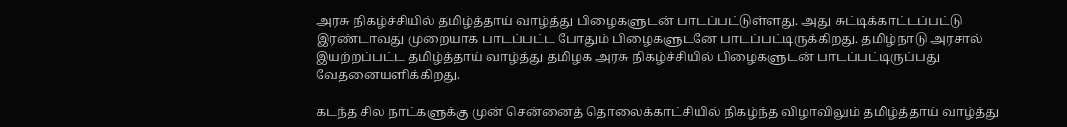அரசு நிகழ்ச்சியில் தமிழ்த்தாய் வாழ்த்து பிழைகளுடன் பாடப்பட்டுள்ளது. அது சுட்டிக்காட்டப்பட்டு இரண்டாவது முறையாக பாடப்பட்ட போதும் பிழைகளுடனே பாடப்பட்டிருக்கிறது. தமிழ்நாடு அரசால் இயற்றப்பட்ட தமிழ்த்தாய் வாழ்த்து தமிழக அரசு நிகழ்ச்சியில் பிழைகளுடன் பாடப்பட்டிருப்பது வேதனையளிக்கிறது.

கடந்த சில நாட்களுக்கு முன் சென்னைத் தொலைக்காட்சியில் நிகழ்ந்த விழாவிலும் தமிழ்த்தாய் வாழ்த்து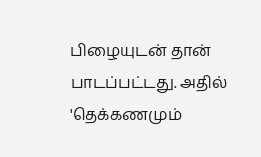பிழையுடன் தான் பாடப்பட்டது. அதில் 'தெக்கணமும்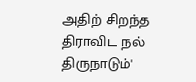அதிற் சிறந்த திராவிட நல் திருநாடும்'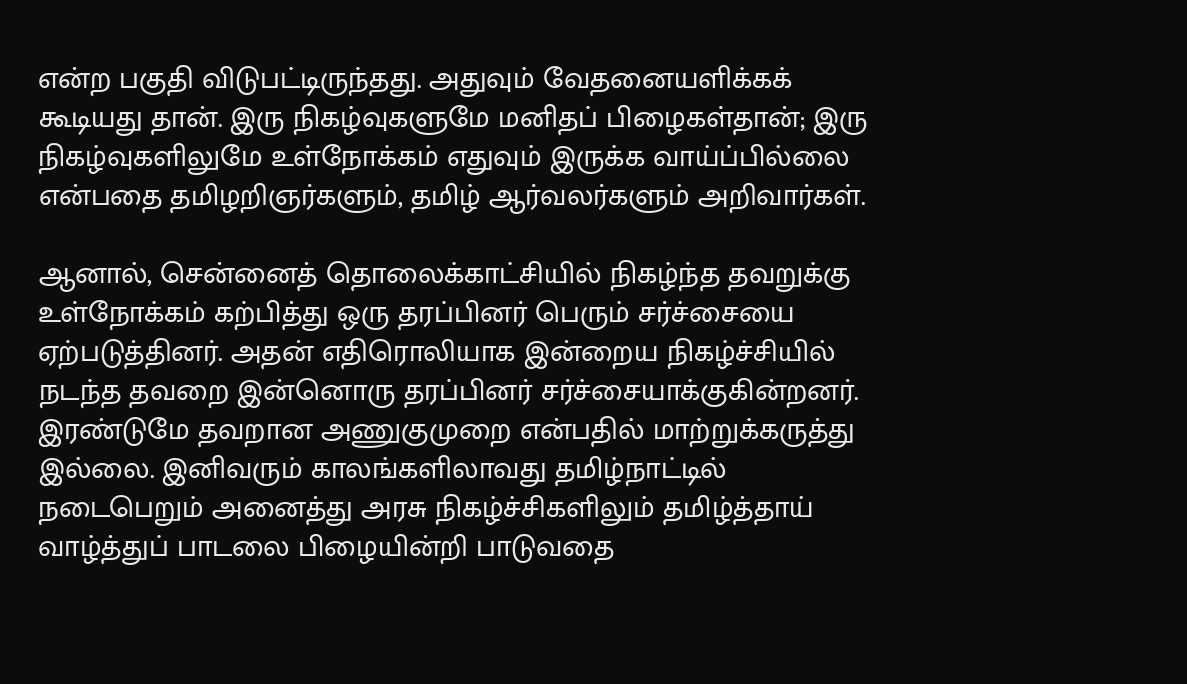என்ற பகுதி விடுபட்டிருந்தது. அதுவும் வேதனையளிக்கக் கூடியது தான். இரு நிகழ்வுகளுமே மனிதப் பிழைகள்தான்; இரு நிகழ்வுகளிலுமே உள்நோக்கம் எதுவும் இருக்க வாய்ப்பில்லை என்பதை தமிழறிஞர்களும், தமிழ் ஆர்வலர்களும் அறிவார்கள்.

ஆனால், சென்னைத் தொலைக்காட்சியில் நிகழ்ந்த தவறுக்கு உள்நோக்கம் கற்பித்து ஒரு தரப்பினர் பெரும் சர்ச்சையை ஏற்படுத்தினர். அதன் எதிரொலியாக இன்றைய நிகழ்ச்சியில் நடந்த தவறை இன்னொரு தரப்பினர் சர்ச்சையாக்குகின்றனர். இரண்டுமே தவறான அணுகுமுறை என்பதில் மாற்றுக்கருத்து இல்லை. இனிவரும் காலங்களிலாவது தமிழ்நாட்டில் நடைபெறும் அனைத்து அரசு நிகழ்ச்சிகளிலும் தமிழ்த்தாய் வாழ்த்துப் பாடலை பிழையின்றி பாடுவதை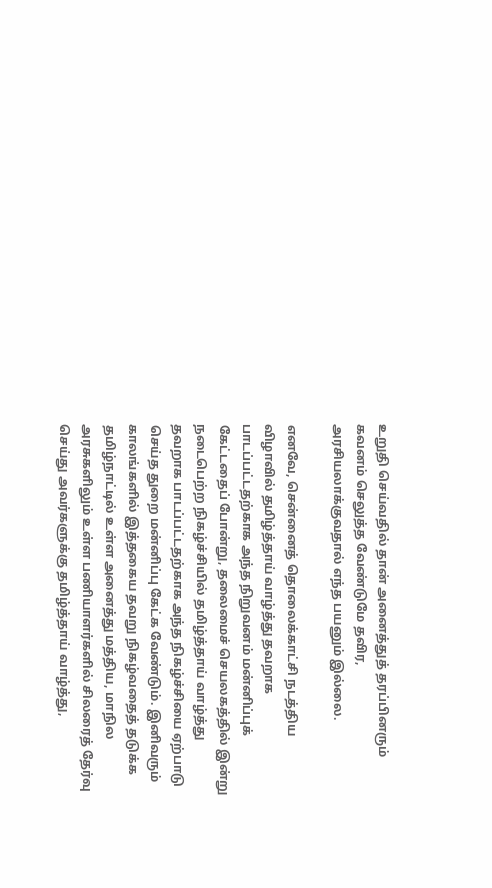உறுதி செய்வதில் தான் அனைத்துத் தரப்பினரும் கவனம் செலுத்த வேண்டுமே தவிர, அரசியலாக்குவதால் எந்த பயனும் இல்லை.

எனவே, சென்னைத் தொலைக்காட்சி நடத்திய விழாவில் தமிழ்த்தாய் வாழ்த்து தவறாக பாடப்பட்டதற்காக அந்த நிறுவனம் மன்னிப்புக் கேட்டதைப் போன்று, தலைமைச் செயலகத்தில் இன்று நடைபெற்ற நிகழ்ச்சியில் தமிழ்த்தாய் வாழ்த்து தவறாக பாடப்பட்டதற்காக அந்த நிகழ்ச்சியை ஏற்பாடு செய்த துறை மன்னிப்பு கேட்க வேண்டும். இனிவரும் காலங்களில் இத்தகைய தவறு நிகழ்வதைத் தடுக்க தமிழ்நாட்டில் உள்ள அனைத்து மத்திய, மாநில அரசுகளிலும் உள்ள பணியாளர்களில் சிலரைத் தேர்வு செய்து அவர்களுக்கு தமிழ்த்தாய் வாழ்த்து,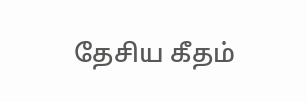தேசிய கீதம்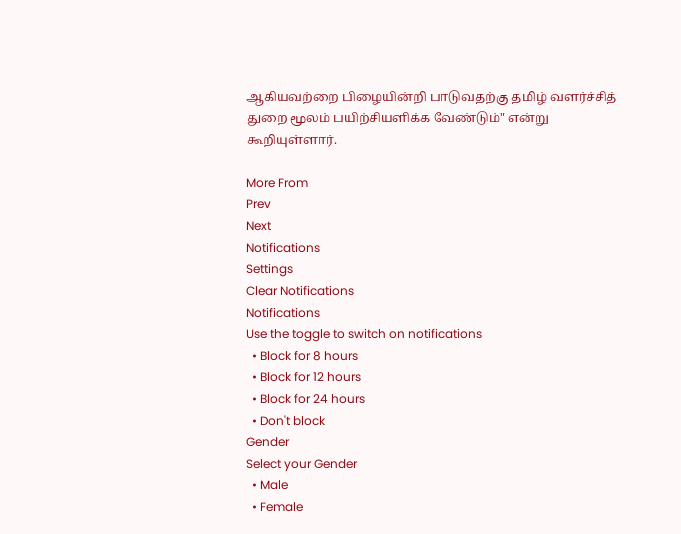ஆகியவற்றை பிழையின்றி பாடுவதற்கு தமிழ் வளர்ச்சித் துறை மூலம் பயிற்சியளிக்க வேண்டும்" என்று கூறியுள்ளார்.

More From
Prev
Next
Notifications
Settings
Clear Notifications
Notifications
Use the toggle to switch on notifications
  • Block for 8 hours
  • Block for 12 hours
  • Block for 24 hours
  • Don't block
Gender
Select your Gender
  • Male
  • Female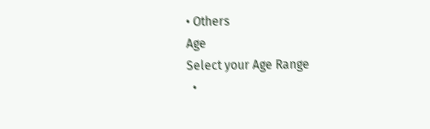• Others
Age
Select your Age Range
  •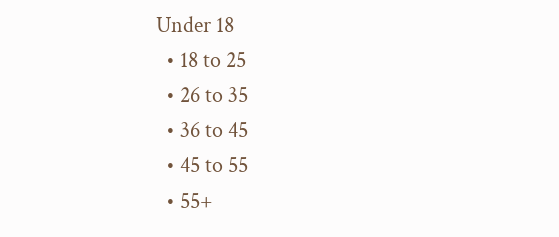Under 18
  • 18 to 25
  • 26 to 35
  • 36 to 45
  • 45 to 55
  • 55+